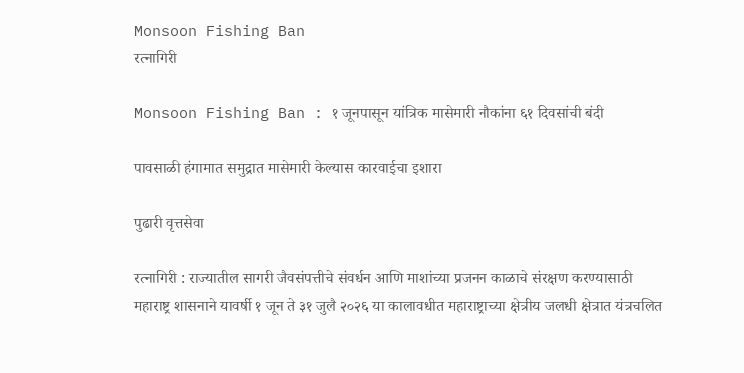Monsoon Fishing Ban
रत्नागिरी

Monsoon Fishing Ban : १ जूनपासून यांत्रिक मासेमारी नौकांना ६१ दिवसांची बंदी

पावसाळी हंगामात समुद्रात मासेमारी केल्यास कारवाईचा इशारा

पुढारी वृत्तसेवा

रत्नागिरी : राज्यातील सागरी जैवसंपत्तीचे संवर्धन आणि माशांच्या प्रजनन काळाचे संरक्षण करण्यासाठी महाराष्ट्र शासनाने यावर्षी १ जून ते ३१ जुलै २०२६ या कालावधीत महाराष्ट्राच्या क्षेत्रीय जलधी क्षेत्रात यंत्रचलित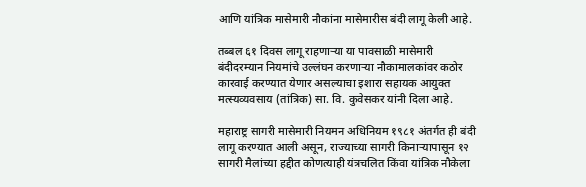आणि यांत्रिक मासेमारी नौकांना मासेमारीस बंदी लागू केली आहे.

तब्बल ६१ दिवस लागू राहणाऱ्या या पावसाळी मासेमारी बंदीदरम्यान नियमांचे उल्लंघन करणाऱ्या नौकामालकांवर कठोर कारवाई करण्यात येणार असल्याचा इशारा सहायक आयुक्त मत्स्यव्यवसाय (तांत्रिक) सा. वि. कुवेसकर यांनी दिला आहे.

महाराष्ट्र सागरी मासेमारी नियमन अधिनियम १९८१ अंतर्गत ही बंदी लागू करण्यात आली असून, राज्याच्या सागरी किनाऱ्यापासून १२ सागरी मैलांच्या हद्दीत कोणत्याही यंत्रचलित किंवा यांत्रिक नौकेला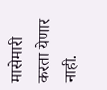मासेमारी करता येणार नाही.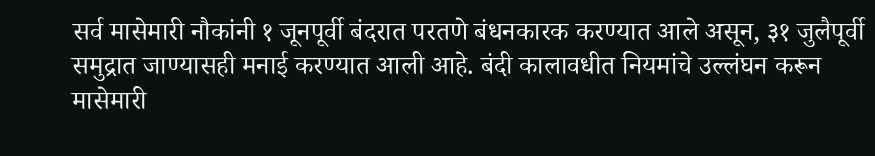सर्व मासेमारी नौकांनी १ जूनपूर्वी बंदरात परतणे बंधनकारक करण्यात आले असून, ३१ जुलैपूर्वी समुद्रात जाण्यासही मनाई करण्यात आली आहे. बंदी कालावधीत नियमांचे उल्लंघन करून मासेमारी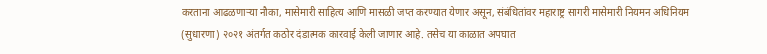करताना आढळणाऱ्या नौका, मासेमारी साहित्य आणि मासळी जप्त करण्यात येणार असून, संबंधितांवर महाराष्ट्र सागरी मासेमारी नियमन अधिनियम (सुधारणा) २०२१ अंतर्गत कठोर दंडात्मक कारवाई केली जाणार आहे. तसेच या काळात अपघात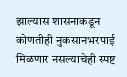झाल्यास शासनाकडून कोणतीही नुकसानभरपाई मिळणार नसल्याचेही स्पष्ट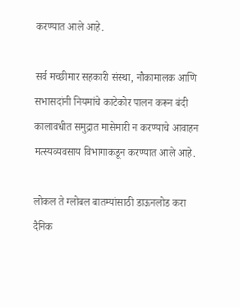करण्यात आले आहे.

सर्व मच्छीमार सहकारी संस्था, नौकामालक आणि सभासदांनी नियमांचे काटेकोर पालन करून बंदी कालावधीत समुद्रात मासेमारी न करण्याचे आवाहन मत्स्यव्यवसाय विभागाकडून करण्यात आले आहे.

लोकल ते ग्लोबल बातम्यांसाठी डाऊनलोड करा दैनिक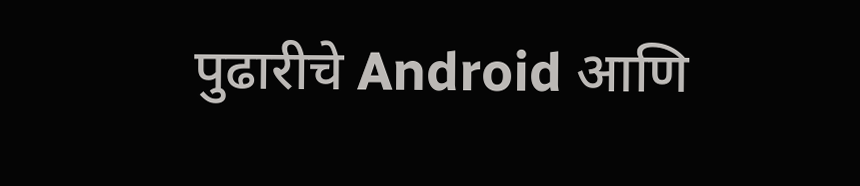पुढारीचे Android आणि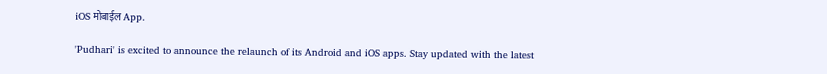iOS मोबाईल App.

'Pudhari' is excited to announce the relaunch of its Android and iOS apps. Stay updated with the latest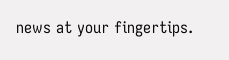news at your fingertips.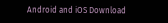Android and iOS Download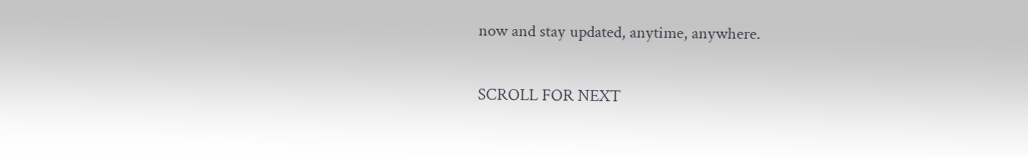now and stay updated, anytime, anywhere.

SCROLL FOR NEXT